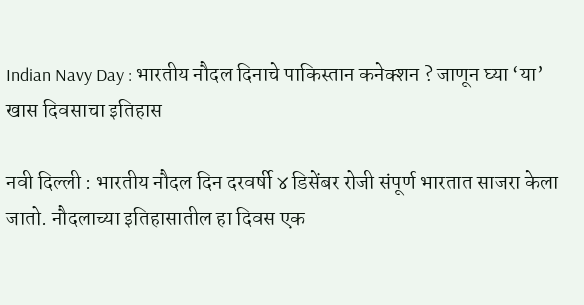Indian Navy Day : भारतीय नौदल दिनाचे पाकिस्तान कनेक्शन ? जाणून घ्या ‘या’ खास दिवसाचा इतिहास

नवी दिल्ली : भारतीय नौदल दिन दरवर्षी ४ डिसेंबर रोजी संपूर्ण भारतात साजरा केला जातो. नौदलाच्या इतिहासातील हा दिवस एक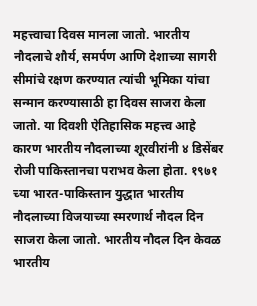महत्त्वाचा दिवस मानला जातो. भारतीय नौदलाचे शौर्य, समर्पण आणि देशाच्या सागरी सीमांचे रक्षण करण्यात त्यांची भूमिका यांचा सन्मान करण्यासाठी हा दिवस साजरा केला जातो. या दिवशी ऐतिहासिक महत्त्व आहे कारण भारतीय नौदलाच्या शूरवीरांनी ४ डिसेंबर रोजी पाकिस्तानचा पराभव केला होता. १९७१ च्या भारत-पाकिस्तान युद्धात भारतीय नौदलाच्या विजयाच्या स्मरणार्थ नौदल दिन साजरा केला जातो. भारतीय नौदल दिन केवळ भारतीय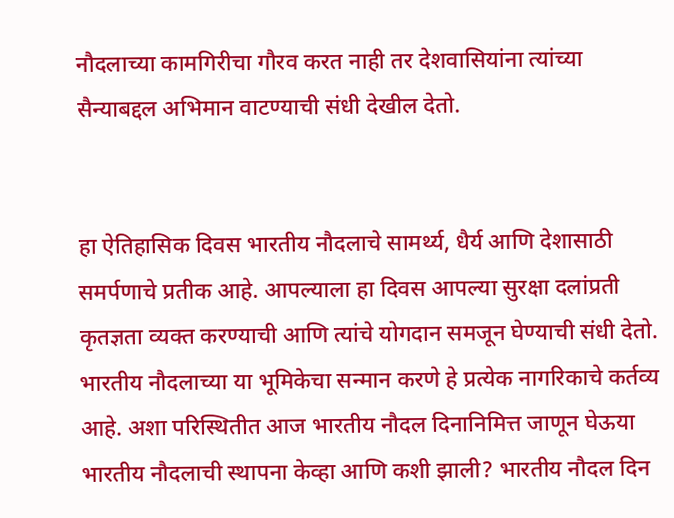नौदलाच्या कामगिरीचा गौरव करत नाही तर देशवासियांना त्यांच्या सैन्याबद्दल अभिमान वाटण्याची संधी देखील देतो.


हा ऐतिहासिक दिवस भारतीय नौदलाचे सामर्थ्य, धैर्य आणि देशासाठी समर्पणाचे प्रतीक आहे. आपल्याला हा दिवस आपल्या सुरक्षा दलांप्रती कृतज्ञता व्यक्त करण्याची आणि त्यांचे योगदान समजून घेण्याची संधी देतो. भारतीय नौदलाच्या या भूमिकेचा सन्मान करणे हे प्रत्येक नागरिकाचे कर्तव्य आहे. अशा परिस्थितीत आज भारतीय नौदल दिनानिमित्त जाणून घेऊया भारतीय नौदलाची स्थापना केव्हा आणि कशी झाली? भारतीय नौदल दिन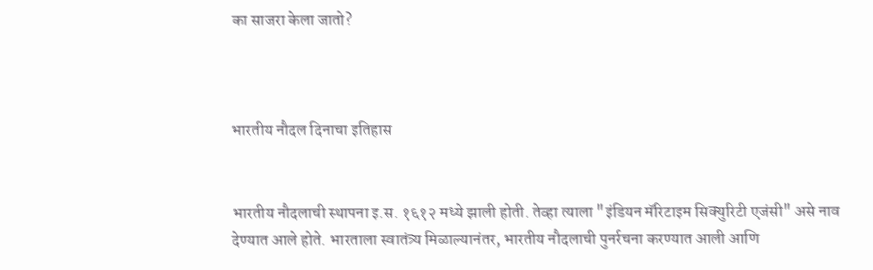का साजरा केला जातो?



भारतीय नौदल दिनाचा इतिहास


भारतीय नौदलाची स्थापना इ.स. १६१२ मध्ये झाली होती. तेव्हा त्याला "इंडियन मॅरिटाइम सिक्युरिटी एजंसी" असे नाव देण्यात आले होते. भारताला स्वातंत्र्य मिळाल्यानंतर, भारतीय नौदलाची पुनर्रचना करण्यात आली आणि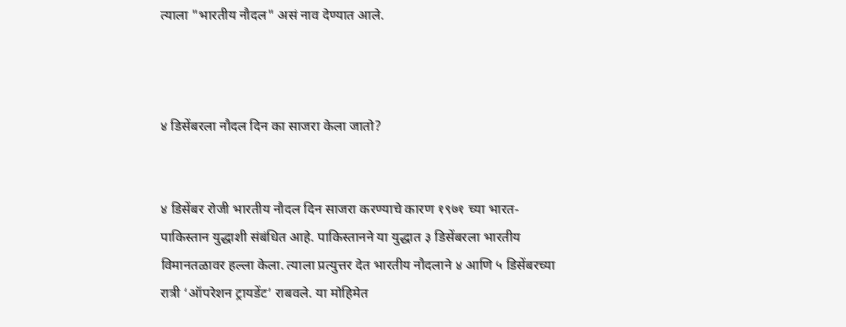त्याला "भारतीय नौदल" असं नाव देण्यात आले.



४ डिसेंबरला नौदल दिन का साजरा केला जातो?


४ डिसेंबर रोजी भारतीय नौदल दिन साजरा करण्याचे कारण १९७१ च्या भारत-पाकिस्तान युद्धाशी संबंधित आहे. पाकिस्तानने या युद्धात ३ डिसेंबरला भारतीय विमानतळावर हल्ला केला. त्याला प्रत्युत्तर देत भारतीय नौदलाने ४ आणि ५ डिसेंबरच्या रात्री ‘ऑपरेशन ट्रायडेंट’ राबवले. या मोहिमेत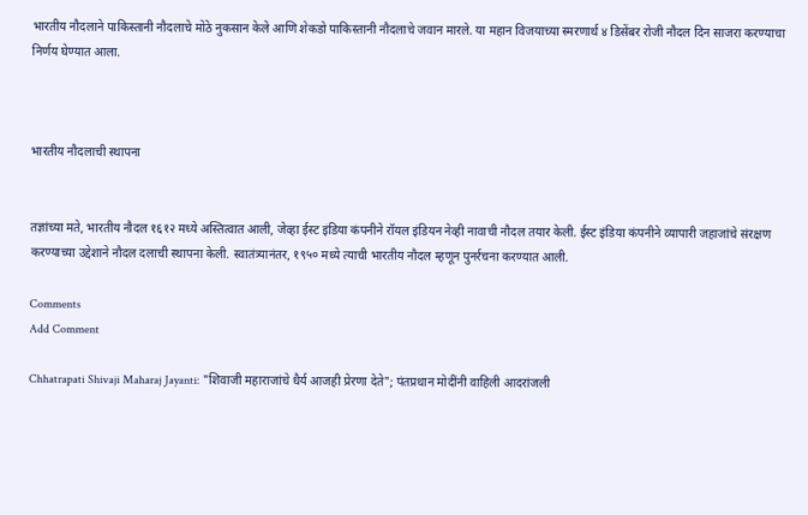भारतीय नौदलाने पाकिस्तानी नौदलाचे मोठे नुकसान केले आणि शेकडो पाकिस्तानी नौदलाचे जवान मारले. या महान विजयाच्या स्मरणार्थ ४ डिसेंबर रोजी नौदल दिन साजरा करण्याचा निर्णय घेण्यात आला.



भारतीय नौदलाची स्थापना


तज्ञांच्या मते, भारतीय नौदल १६१२ मध्ये अस्तित्वात आली, जेव्हा ईस्ट इंडिया कंपनीने रॉयल इंडियन नेव्ही नावाची नौदल तयार केली. ईस्ट इंडिया कंपनीने व्यापारी जहाजांचे संरक्षण करण्याच्या उद्देशाने नौदल दलाची स्थापना केली. स्वातंत्र्यानंतर, १९५० मध्ये त्याची भारतीय नौदल म्हणून पुनर्रचना करण्यात आली.

Comments
Add Comment

Chhatrapati Shivaji Maharaj Jayanti: "शिवाजी महाराजांचे धैर्य आजही प्रेरणा देते"; पंतप्रधान मोदींनी वाहिली आदरांजली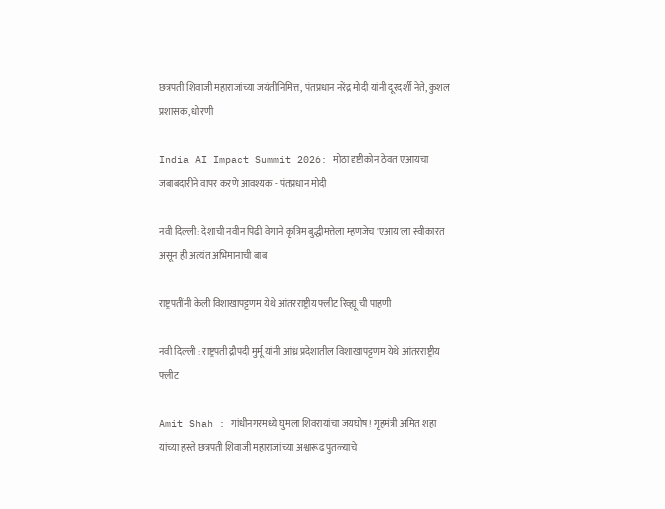छत्रपती शिवाजी महाराजांच्या जयंतीनिमित्त, पंतप्रधान नरेंद्र मोदी यांनी दूरदर्शी नेते, कुशल प्रशासक, धोरणी

India AI Impact Summit 2026: मोठा दृष्टीकोन ठेवत एआयचा जबाबदारीने वापर करणे आवश्यक - पंतप्रधान मोदी

नवी दिल्ली: देशाची नवीन पिढी वेगाने कृत्रिम बुद्धीमत्तेला म्हणजेच 'एआय'ला स्वीकारत असून ही अत्यंत अभिमानाची बाब

राष्ट्रपतींनी केली विशाखापट्टणम येथे आंतरराष्ट्रीय फ्लीट रिव्ह्यू ची पाहणी

नवी दिल्‍ली : राष्ट्रपती द्रौपदी मुर्मू यांनी आंध्र प्रदेशातील विशाखापट्टणम येथे आंतरराष्ट्रीय फ्लीट

Amit Shah : गांधीनगरमध्ये घुमला शिवरायांचा जयघोष! गृहमंत्री अमित शहा यांच्या हस्ते छत्रपती शिवाजी महाराजांच्या अश्वारूढ पुतळ्याचे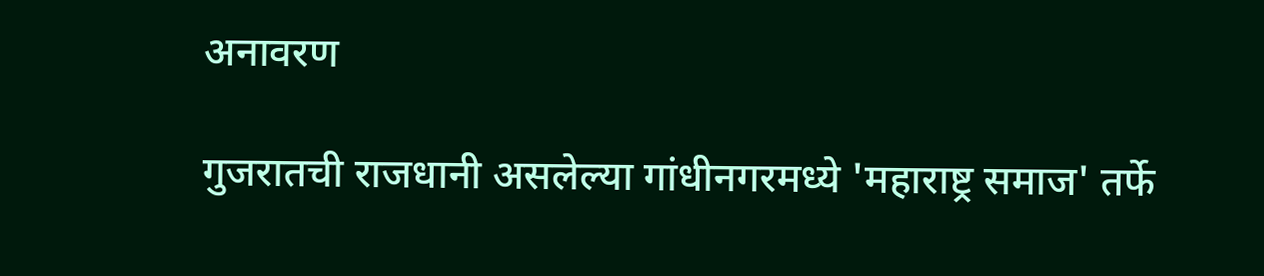अनावरण

गुजरातची राजधानी असलेल्या गांधीनगरमध्ये 'महाराष्ट्र समाज' तर्फे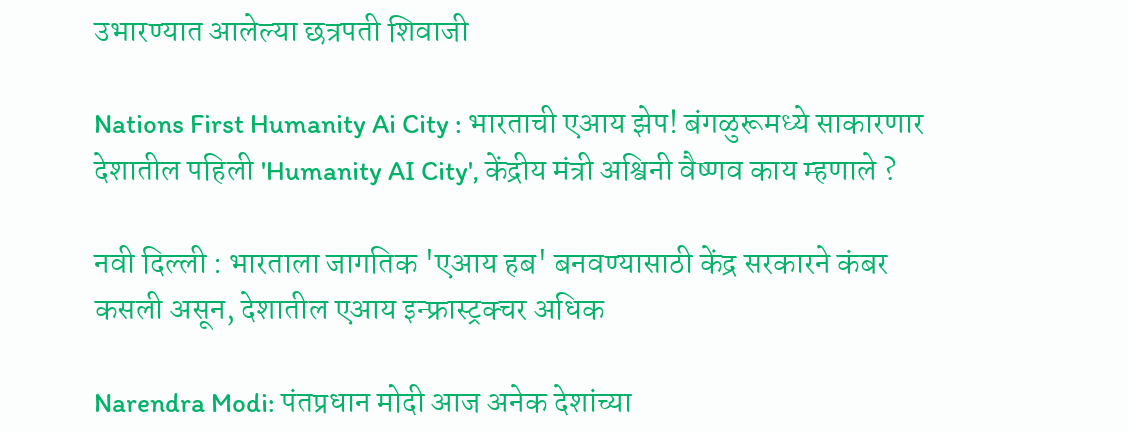उभारण्यात आलेल्या छत्रपती शिवाजी

Nations First Humanity Ai City : भारताची एआय झेप! बंगळुरूमध्ये साकारणार देशातील पहिली 'Humanity AI City', केंद्रीय मंत्री अश्विनी वैष्णव काय म्हणाले ?

नवी दिल्ली : भारताला जागतिक 'एआय हब' बनवण्यासाठी केंद्र सरकारने कंबर कसली असून, देशातील एआय इन्फ्रास्ट्रक्चर अधिक

Narendra Modi: पंतप्रधान मोदी आज अनेक देशांच्या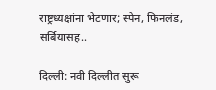राष्ट्रध्यक्षांना भेटणार; स्पेन, फिनलंड, सर्बियासह..

दिल्ली: नवी दिल्लीत सुरू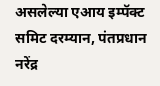असलेल्या एआय इम्पॅक्ट समिट दरम्यान, पंतप्रधान नरेंद्र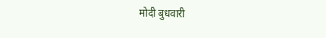मोदी बुधवारी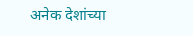अनेक देशांच्या